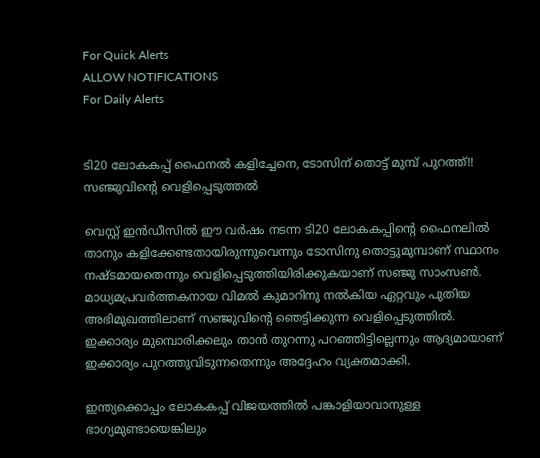For Quick Alerts
ALLOW NOTIFICATIONS
For Daily Alerts


ടി20 ലോകകപ്പ് ഫൈനല്‍ കളിച്ചേനെ, ടോസിന് തൊട്ട് മുമ്പ് പുറത്ത്!! സഞ്ജുവിന്റെ വെളിപ്പെടുത്തല്‍

വെസ്റ്റ് ഇന്‍ഡീസില്‍ ഈ വര്‍ഷം നടന്ന ടി20 ലോകകപ്പിന്റെ ഫൈനലില്‍ താനും കളിക്കേണ്ടതായിരുന്നുവെന്നും ടോസിനു തൊട്ടുമുമ്പാണ് സ്ഥാനം നഷ്ടമായതെന്നും വെളിപ്പെടുത്തിയിരിക്കുകയാണ് സഞ്ജു സാംസണ്‍. മാധ്യമപ്രവര്‍ത്തകനായ വിമല്‍ കുമാറിനു നല്‍കിയ ഏറ്റവും പുതിയ അഭിമുഖത്തിലാണ് സഞ്ജുവിന്റെ ഞെട്ടിക്കുന്ന വെളിപ്പെടുത്തില്‍. ഇക്കാര്യം മുമ്പൊരിക്കലും താന്‍ തുറന്നു പറഞ്ഞിട്ടില്ലെന്നും ആദ്യമായാണ് ഇക്കാര്യം പുറത്തുവിടുന്നതെന്നും അദ്ദേഹം വ്യക്തമാക്കി.

ഇന്ത്യക്കൊപ്പം ലോകകപ്പ് വിജയത്തില്‍ പങ്കാളിയാവാനുള്ള ഭാഗ്യമുണ്ടായെങ്കിലും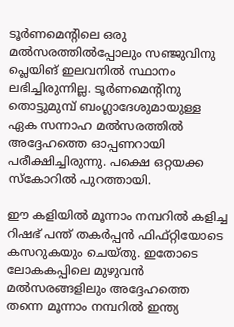ടൂര്‍ണമെന്റിലെ ഒരു മല്‍സരത്തില്‍പ്പോലും സഞ്ജുവിനു പ്ലെയിങ് ഇലവനില്‍ സ്ഥാനം ലഭിച്ചിരുന്നില്ല. ടൂര്‍ണമെന്റിനു തൊട്ടുമുമ്പ് ബംഗ്ലാദേശുമായുള്ള ഏക സന്നാഹ മല്‍സരത്തില്‍ അദ്ദേഹത്തെ ഓപ്പണറായി പരീക്ഷിച്ചിരുന്നു. പക്ഷെ ഒറ്റയക്ക സ്‌കോറില്‍ പുറത്തായി.

ഈ കളിയില്‍ മൂന്നാം നമ്പറില്‍ കളിച്ച റിഷഭ് പന്ത് തകര്‍പ്പന്‍ ഫിഫ്റ്റിയോടെ കസറുകയും ചെയ്തു. ഇതോടെ ലോകകപ്പിലെ മുഴുവന്‍ മല്‍സരങ്ങളിലും അദ്ദേഹത്തെ തന്നെ മൂന്നാം നമ്പറില്‍ ഇന്ത്യ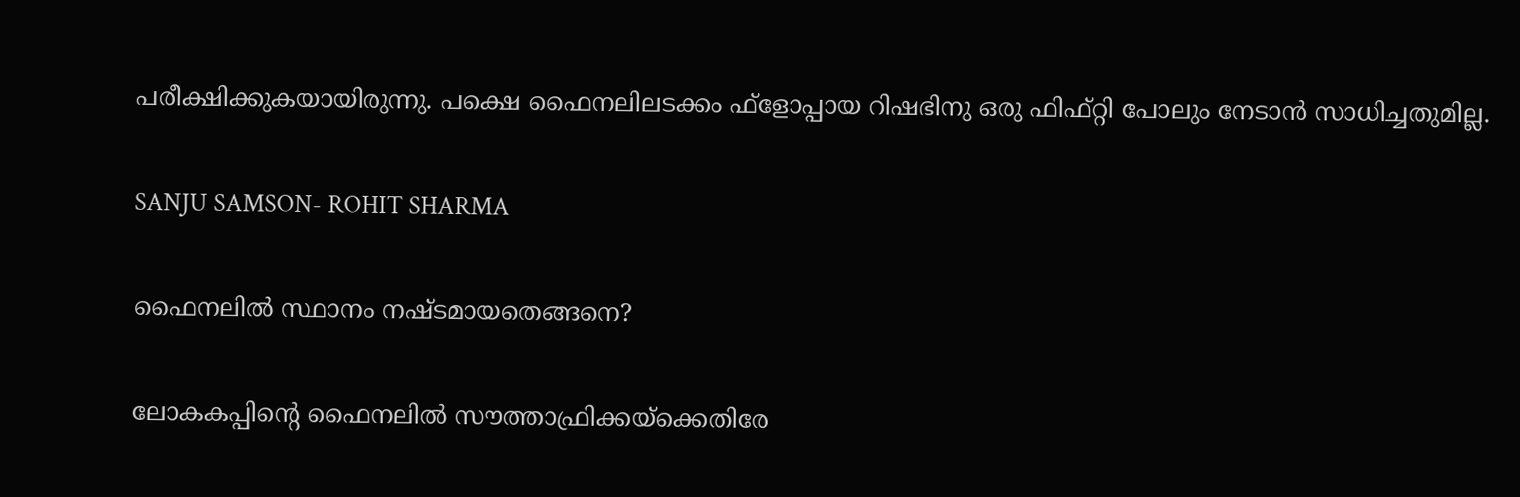പരീക്ഷിക്കുകയായിരുന്നു. പക്ഷെ ഫൈനലിലടക്കം ഫ്‌ളോപ്പായ റിഷഭിനു ഒരു ഫിഫ്റ്റി പോലും നേടാന്‍ സാധിച്ചതുമില്ല.

SANJU SAMSON- ROHIT SHARMA

ഫൈനലില്‍ സ്ഥാനം നഷ്ടമായതെങ്ങനെ?

ലോകകപ്പിന്റെ ഫൈനലില്‍ സൗത്താഫ്രിക്കയ്‌ക്കെതിരേ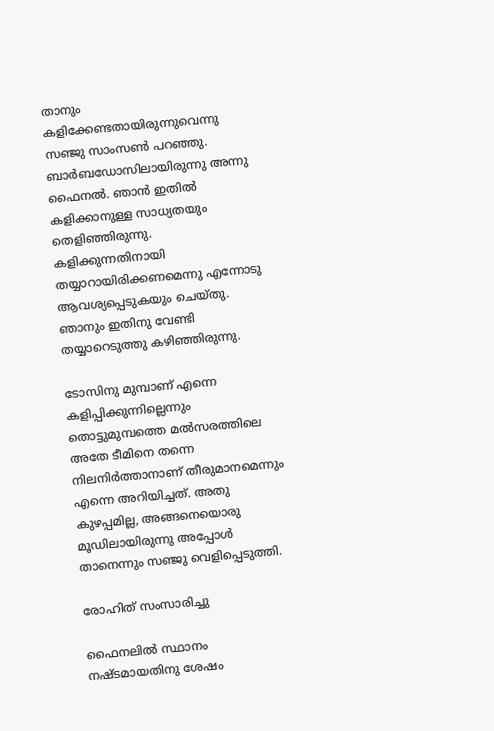താനും കളിക്കേണ്ടതായിരുന്നുവെന്നു സഞ്ജു സാംസണ്‍ പറഞ്ഞു. ബാര്‍ബഡോസിലായിരുന്നു അന്നു ഫൈനല്‍. ഞാന്‍ ഇതില്‍ കളിക്കാനുള്ള സാധ്യതയും തെളിഞ്ഞിരുന്നു. കളിക്കുന്നതിനായി തയ്യാറായിരിക്കണമെന്നു എന്നോടു ആവശ്യപ്പെടുകയും ചെയ്തു. ഞാനും ഇതിനു വേണ്ടി തയ്യാറെടുത്തു കഴിഞ്ഞിരുന്നു.

ടോസിനു മുമ്പാണ് എന്നെ കളിപ്പിക്കുന്നില്ലെന്നും തൊട്ടുമുമ്പത്തെ മല്‍സരത്തിലെ അതേ ടീമിനെ തന്നെ നിലനിര്‍ത്താനാണ് തീരുമാനമെന്നും എന്നെ അറിയിച്ചത്. അതു കുഴപ്പമില്ല, അങ്ങനെയൊരു മൂഡിലായിരുന്നു അപ്പോള്‍ താനെന്നും സഞ്ജു വെളിപ്പെടുത്തി.

രോഹിത് സംസാരിച്ചു

ഫൈനലില്‍ സ്ഥാനം നഷ്ടമായതിനു ശേഷം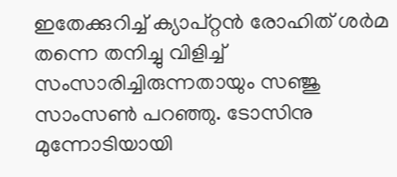ഇതേക്കുറിച്ച് ക്യാപ്റ്റന്‍ രോഹിത് ശര്‍മ തന്നെ തനിച്ചു വിളിച്ച് സംസാരിച്ചിരുന്നതായും സഞ്ജു സാംസണ്‍ പറഞ്ഞു. ടോസിനു മുന്നോടിയായി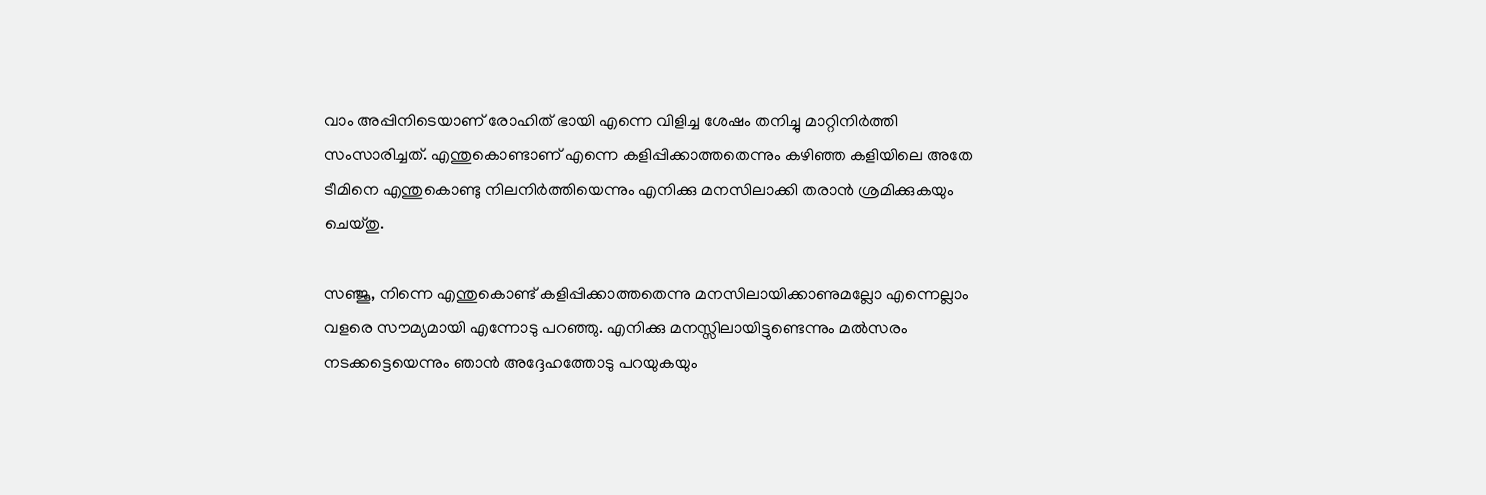വാം അപ്പിനിടെയാണ് രോഹിത് ഭായി എന്നെ വിളിച്ച ശേഷം തനിച്ചു മാറ്റിനിര്‍ത്തി സംസാരിച്ചത്. എന്തുകൊണ്ടാണ് എന്നെ കളിപ്പിക്കാത്തതെന്നും കഴിഞ്ഞ കളിയിലെ അതേ ടീമിനെ എന്തുകൊണ്ടു നിലനിര്‍ത്തിയെന്നും എനിക്കു മനസിലാക്കി തരാന്‍ ശ്രമിക്കുകയും ചെയ്തു.

സഞ്ജൂ, നിന്നെ എന്തുകൊണ്ട് കളിപ്പിക്കാത്തതെന്നു മനസിലായിക്കാണുമല്ലോ എന്നെല്ലാം വളരെ സൗമ്യമായി എന്നോടു പറഞ്ഞു. എനിക്കു മനസ്സിലായിട്ടുണ്ടെന്നും മല്‍സരം നടക്കട്ടെയെന്നും ഞാന്‍ അദ്ദേഹത്തോടു പറയുകയും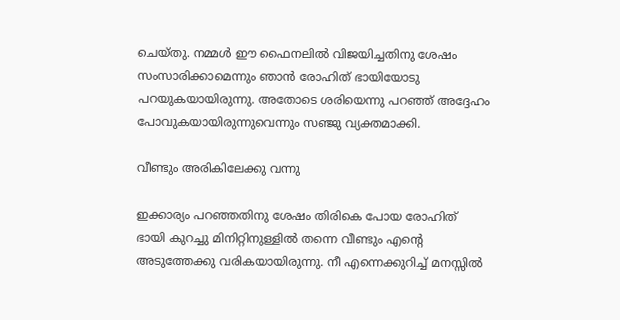ചെയ്തു. നമ്മള്‍ ഈ ഫൈനലില്‍ വിജയിച്ചതിനു ശേഷം സംസാരിക്കാമെന്നും ഞാന്‍ രോഹിത് ഭായിയോടു പറയുകയായിരുന്നു. അതോടെ ശരിയെന്നു പറഞ്ഞ് അദ്ദേഹം പോവുകയായിരുന്നുവെന്നും സഞ്ജു വ്യക്തമാക്കി.

വീണ്ടും അരികിലേക്കു വന്നു

ഇക്കാര്യം പറഞ്ഞതിനു ശേഷം തിരികെ പോയ രോഹിത് ഭായി കുറച്ചു മിനിറ്റിനുള്ളില്‍ തന്നെ വീണ്ടും എന്റെ അടുത്തേക്കു വരികയായിരുന്നു. നീ എന്നെക്കുറിച്ച് മനസ്സില്‍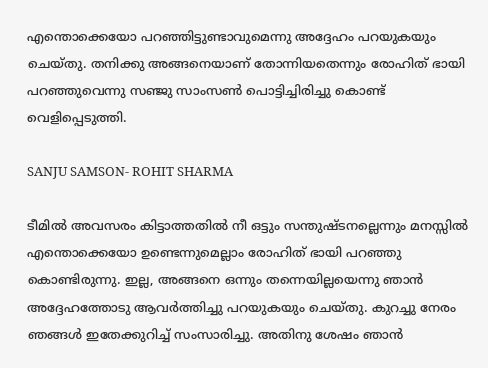എന്തൊക്കെയോ പറഞ്ഞിട്ടുണ്ടാവുമെന്നു അദ്ദേഹം പറയുകയും ചെയ്തു. തനിക്കു അങ്ങനെയാണ് തോന്നിയതെന്നും രോഹിത് ഭായി പറഞ്ഞുവെന്നു സഞ്ജു സാംസണ്‍ പൊട്ടിച്ചിരിച്ചു കൊണ്ട് വെളിപ്പെടുത്തി.

SANJU SAMSON- ROHIT SHARMA

ടീമില്‍ അവസരം കിട്ടാത്തതില്‍ നീ ഒട്ടും സന്തുഷ്ടനല്ലെന്നും മനസ്സില്‍ എന്തൊക്കെയോ ഉണ്ടെന്നുമെല്ലാം രോഹിത് ഭായി പറഞ്ഞു കൊണ്ടിരുന്നു. ഇല്ല, അങ്ങനെ ഒന്നും തന്നെയില്ലയെന്നു ഞാന്‍ അദ്ദേഹത്തോടു ആവര്‍ത്തിച്ചു പറയുകയും ചെയ്തു. കുറച്ചു നേരം ഞങ്ങള്‍ ഇതേക്കുറിച്ച് സംസാരിച്ചു. അതിനു ശേഷം ഞാന്‍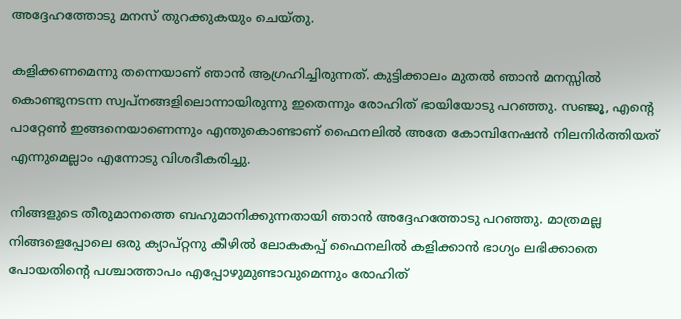അദ്ദേഹത്തോടു മനസ് തുറക്കുകയും ചെയ്തു.

കളിക്കണമെന്നു തന്നെയാണ് ഞാന്‍ ആഗ്രഹിച്ചിരുന്നത്. കുട്ടിക്കാലം മുതല്‍ ഞാന്‍ മനസ്സില്‍ കൊണ്ടുനടന്ന സ്വപ്‌നങ്ങളിലൊന്നായിരുന്നു ഇതെന്നും രോഹിത് ഭായിയോടു പറഞ്ഞു. സഞ്ജൂ, എന്റെ പാറ്റേണ്‍ ഇങ്ങനെയാണെന്നും എന്തുകൊണ്ടാണ് ഫൈനലില്‍ അതേ കോമ്പിനേഷന്‍ നിലനിര്‍ത്തിയത് എന്നുമെല്ലാം എന്നോടു വിശദീകരിച്ചു.

നിങ്ങളുടെ തീരുമാനത്തെ ബഹുമാനിക്കുന്നതായി ഞാന്‍ അദ്ദേഹത്തോടു പറഞ്ഞു. മാത്രമല്ല നിങ്ങളെപ്പോലെ ഒരു ക്യാപ്റ്റനു കീഴില്‍ ലോകകപ്പ് ഫൈനലില്‍ കളിക്കാന്‍ ഭാഗ്യം ലഭിക്കാതെ പോയതിന്റെ പശ്ചാത്താപം എപ്പോഴുമുണ്ടാവുമെന്നും രോഹിത്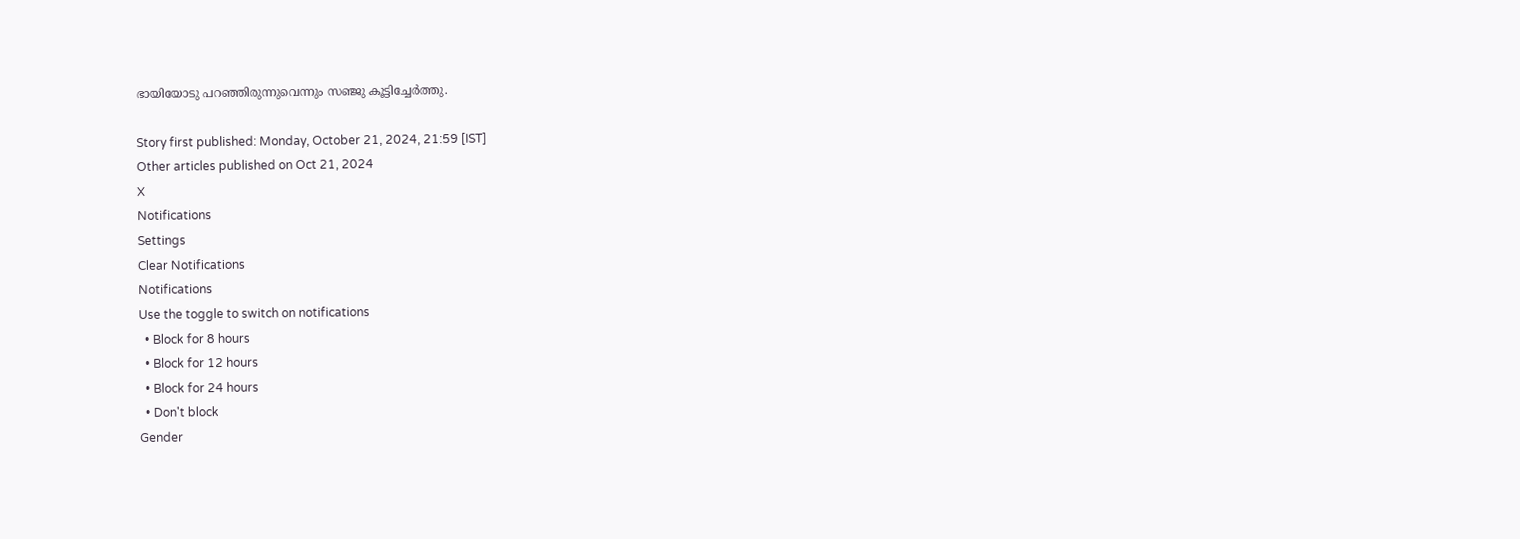ഭായിയോടു പറഞ്ഞിരുന്നുവെന്നും സഞ്ജു കൂട്ടിച്ചേര്‍ത്തു.

Story first published: Monday, October 21, 2024, 21:59 [IST]
Other articles published on Oct 21, 2024
X
Notifications
Settings
Clear Notifications
Notifications
Use the toggle to switch on notifications
  • Block for 8 hours
  • Block for 12 hours
  • Block for 24 hours
  • Don't block
Gender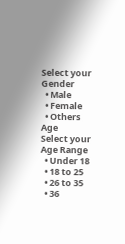Select your Gender
  • Male
  • Female
  • Others
Age
Select your Age Range
  • Under 18
  • 18 to 25
  • 26 to 35
  • 36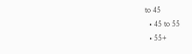to 45
  • 45 to 55
  • 55+